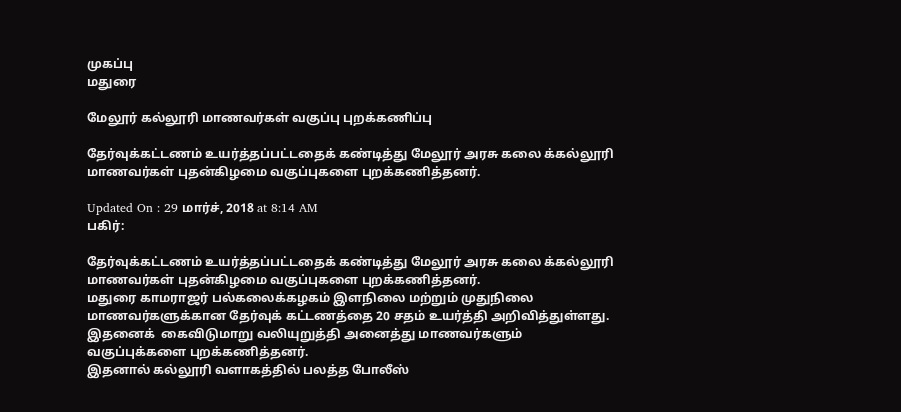முகப்பு
மதுரை

மேலூர் கல்லூரி மாணவர்கள் வகுப்பு புறக்கணிப்பு

தேர்வுக்கட்டணம் உயர்த்தப்பட்டதைக் கண்டித்து மேலூர் அரசு கலை க்கல்லூரி மாணவர்கள் புதன்கிழமை வகுப்புகளை புறக்கணித்தனர்.

Updated On : 29 மார்ச், 2018 at 8:14 AM
பகிர்:

தேர்வுக்கட்டணம் உயர்த்தப்பட்டதைக் கண்டித்து மேலூர் அரசு கலை க்கல்லூரி மாணவர்கள் புதன்கிழமை வகுப்புகளை புறக்கணித்தனர்.
மதுரை காமராஜர் பல்கலைக்கழகம் இளநிலை மற்றும் முதுநிலை மாணவர்களுக்கான தேர்வுக் கட்டணத்தை 20 சதம் உயர்த்தி அறிவித்துள்ளது.
இதனைக்  கைவிடுமாறு வலியுறுத்தி அனைத்து மாணவர்களும் வகுப்புக்களை புறக்கணித்தனர்.
இதனால் கல்லூரி வளாகத்தில் பலத்த போலீஸ்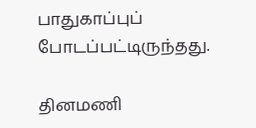பாதுகாப்புப் போடப்பட்டிருந்தது.

தினமணி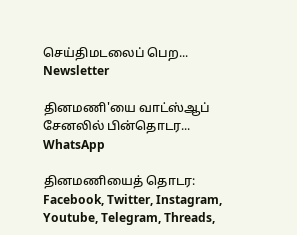செய்திமடலைப் பெற... Newsletter

தினமணி'யை வாட்ஸ்ஆப் சேனலில் பின்தொடர... WhatsApp

தினமணியைத் தொடர: Facebook, Twitter, Instagram, Youtube, Telegram, Threads,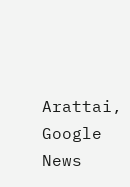Arattai, Google News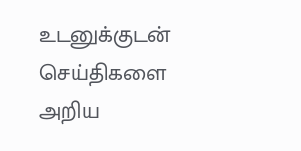உடனுக்குடன் செய்திகளை அறிய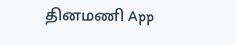தினமணி App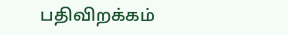பதிவிறக்கம்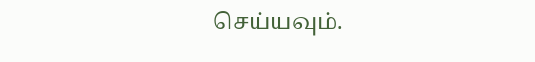செய்யவும்.